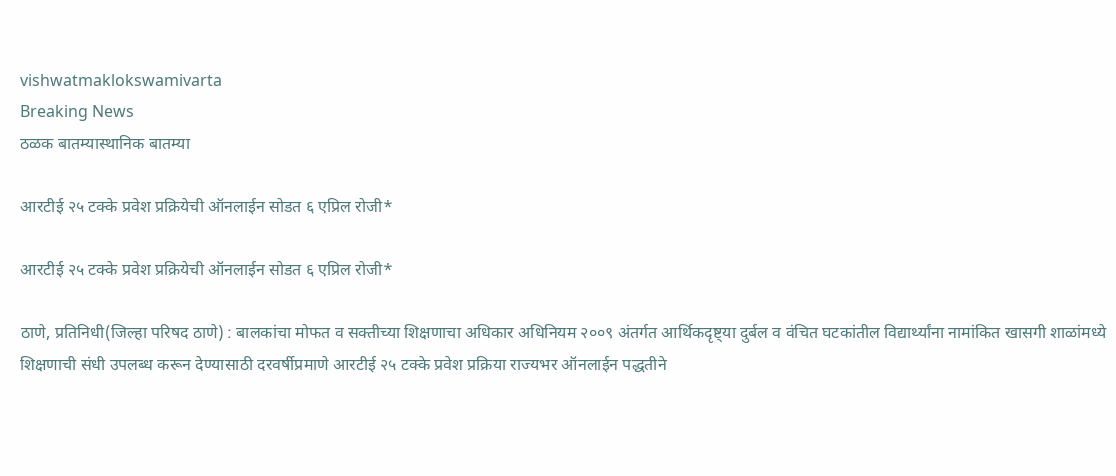vishwatmaklokswamivarta
Breaking News
ठळक बातम्यास्थानिक बातम्या

आरटीई २५ टक्के प्रवेश प्रक्रियेची ऑनलाईन सोडत ६ एप्रिल रोजी*

आरटीई २५ टक्के प्रवेश प्रक्रियेची ऑनलाईन सोडत ६ एप्रिल रोजी*

ठाणे, प्रतिनिधी(जिल्हा परिषद ठाणे) : बालकांचा मोफत व सक्तीच्या शिक्षणाचा अधिकार अधिनियम २००९ अंतर्गत आर्थिकदृष्ट्या दुर्बल व वंचित घटकांतील विद्यार्थ्यांना नामांकित खासगी शाळांमध्ये शिक्षणाची संधी उपलब्ध करून देण्यासाठी दरवर्षीप्रमाणे आरटीई २५ टक्के प्रवेश प्रक्रिया राज्यभर ऑनलाईन पद्धतीने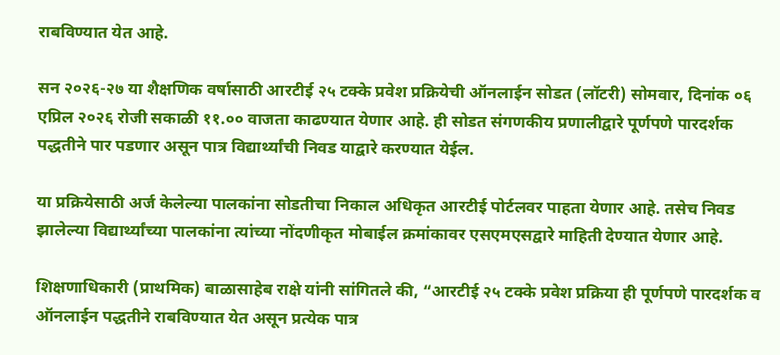राबविण्यात येत आहे.

सन २०२६-२७ या शैक्षणिक वर्षासाठी आरटीई २५ टक्के प्रवेश प्रक्रियेची ऑनलाईन सोडत (लॉटरी) सोमवार, दिनांक ०६ एप्रिल २०२६ रोजी सकाळी ११.०० वाजता काढण्यात येणार आहे. ही सोडत संगणकीय प्रणालीद्वारे पूर्णपणे पारदर्शक पद्धतीने पार पडणार असून पात्र विद्यार्थ्यांची निवड याद्वारे करण्यात येईल.

या प्रक्रियेसाठी अर्ज केलेल्या पालकांना सोडतीचा निकाल अधिकृत आरटीई पोर्टलवर पाहता येणार आहे. तसेच निवड झालेल्या विद्यार्थ्यांच्या पालकांना त्यांच्या नोंदणीकृत मोबाईल क्रमांकावर एसएमएसद्वारे माहिती देण्यात येणार आहे.

शिक्षणाधिकारी (प्राथमिक) बाळासाहेब राक्षे यांनी सांगितले की, “आरटीई २५ टक्के प्रवेश प्रक्रिया ही पूर्णपणे पारदर्शक व ऑनलाईन पद्धतीने राबविण्यात येत असून प्रत्येक पात्र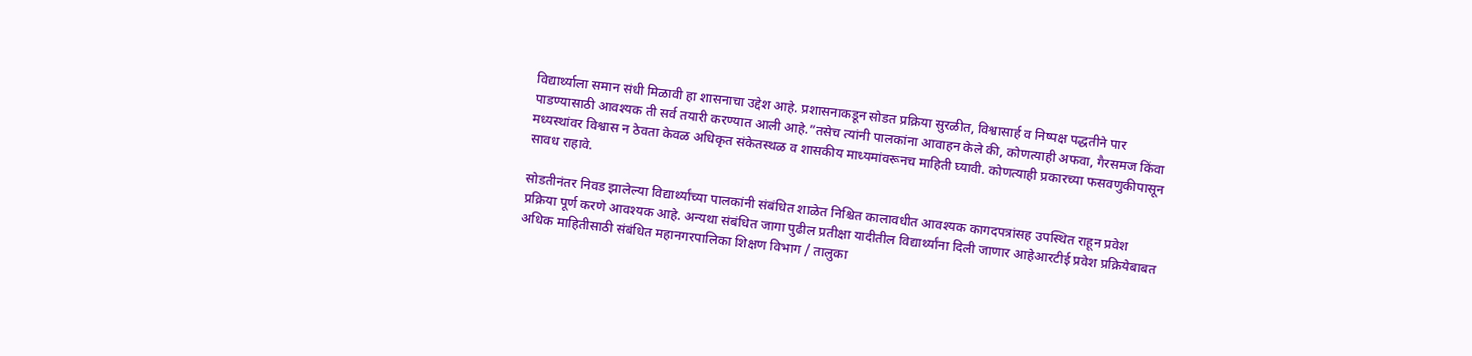विद्यार्थ्याला समान संधी मिळावी हा शासनाचा उद्देश आहे. प्रशासनाकडून सोडत प्रक्रिया सुरळीत, विश्वासार्ह व निष्पक्ष पद्धतीने पार पाडण्यासाठी आवश्यक ती सर्व तयारी करण्यात आली आहे.”तसेच त्यांनी पालकांना आवाहन केले की, कोणत्याही अफवा, गैरसमज किंवा मध्यस्थांवर विश्वास न ठेवता केवळ अधिकृत संकेतस्थळ व शासकीय माध्यमांवरूनच माहिती घ्यावी. कोणत्याही प्रकारच्या फसवणुकीपासून सावध राहावे.

सोडतीनंतर निवड झालेल्या विद्यार्थ्यांच्या पालकांनी संबंधित शाळेत निश्चित कालावधीत आवश्यक कागदपत्रांसह उपस्थित राहून प्रवेश प्रक्रिया पूर्ण करणे आवश्यक आहे. अन्यथा संबंधित जागा पुढील प्रतीक्षा यादीतील विद्यार्थ्यांना दिली जाणार आहेआरटीई प्रवेश प्रक्रियेबाबत अधिक माहितीसाठी संबंधित महानगरपालिका शिक्षण विभाग / तालुका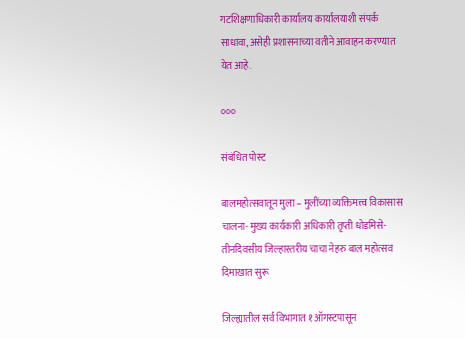गटशिक्षणाधिकारी कार्यालय कार्यालयाशी संपर्क साधावा, असेही प्रशासनाच्या वतीने आवाहन करण्यात येत आहे.

०००

संबंधित पोस्ट

बालमहोत्सवातून मुला – मुलींच्या व्यक्तिमत्त्व विकासास चालना- मुख्य कार्यकारी अधिकारी तृप्ती धोडमिसे-तीनदिवसीय जिल्हास्तरीय चाचा नेहरु बाल महोत्सव दिमाखात सुरू

जिल्ह्यातील सर्व विभागात १ऑगस्टपासून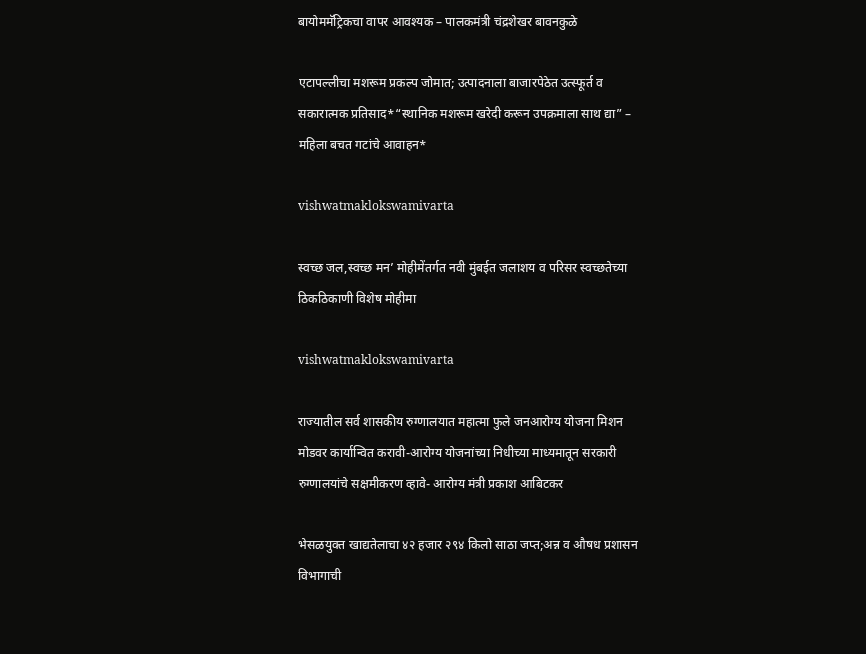बायोममॅट्रिकचा वापर आवश्यक – पालकमंत्री चंद्रशेखर बावनकुळे

एटापल्लीचा मशरूम प्रकल्प जोमात; उत्पादनाला बाजारपेठेत उत्स्फूर्त व सकारात्मक प्रतिसाद*“स्थानिक मशरूम खरेदी करून उपक्रमाला साथ द्या” – महिला बचत गटांचे आवाहन*

vishwatmaklokswamivarta

स्वच्छ जल,स्वच्छ मन’ मोहीमेंतर्गत नवी मुंबईत जलाशय व परिसर स्वच्छतेच्या ठिकठिकाणी विशेष मोहीमा

vishwatmaklokswamivarta

राज्यातील सर्व शासकीय रुग्णालयात महात्मा फुले जनआरोग्य योजना मिशन मोडवर कार्यान्वित करावी-आरोग्य योजनांच्या निधीच्या माध्यमातून सरकारी रुग्णालयांचे सक्षमीकरण व्हावे- आरोग्य मंत्री प्रकाश आबिटकर

भेसळयुक्त खाद्यतेलाचा ४२ हजार २९४ किलो साठा जप्त;अन्न व औषध प्रशासन विभागाची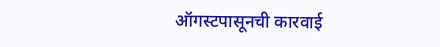ऑगस्टपासूनची कारवाई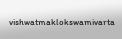vishwatmaklokswamivarta